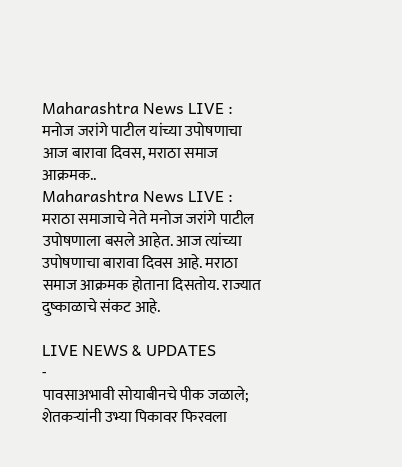Maharashtra News LIVE : मनोज जरांगे पाटील यांच्या उपोषणाचा आज बारावा दिवस, मराठा समाज आक्रमक..
Maharashtra News LIVE : मराठा समाजाचे नेते मनोज जरांगे पाटील उपोषणाला बसले आहेत. आज त्यांच्या उपोषणाचा बारावा दिवस आहे. मराठा समाज आक्रमक होताना दिसतोय. राज्यात दुष्काळाचे संकट आहे.

LIVE NEWS & UPDATES
-
पावसाअभावी सोयाबीनचे पीक जळाले; शेतकऱ्यांनी उभ्या पिकावर फिरवला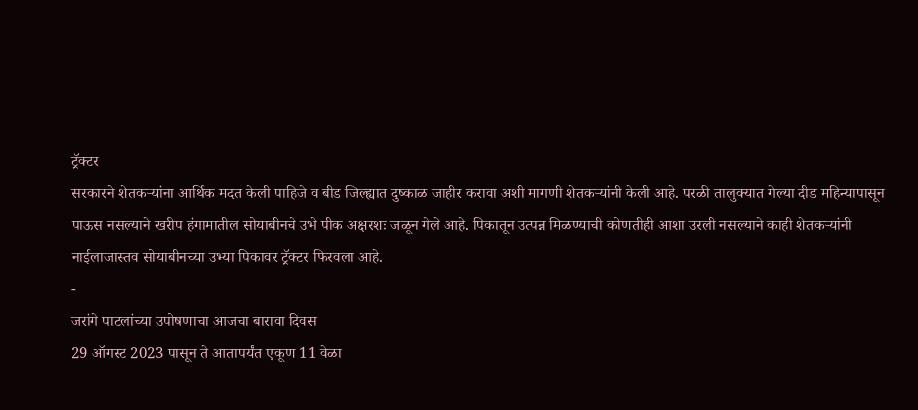ट्रॅक्टर
सरकारने शेतकऱ्यांना आर्थिक मदत केली पाहिजे व बीड जिल्ह्यात दुष्काळ जाहीर करावा अशी मागणी शेतकऱ्यांनी केली आहे. परळी तालुक्यात गेल्या दीड महिन्यापासून पाऊस नसल्याने खरीप हंगामातील सोयाबीनचे उभे पीक अक्षरशः जळून गेले आहे. पिकातून उत्पन्न मिळण्याची कोणतीही आशा उरली नसल्याने काही शेतकऱ्यांनी नाईलाजास्तव सोयाबीनच्या उभ्या पिकावर ट्रॅक्टर फिरवला आहे.
-
जरांगे पाटलांच्या उपोषणाचा आजचा बारावा दिवस
29 ऑगस्ट 2023 पासून ते आतापर्यंत एकूण 11 वेळा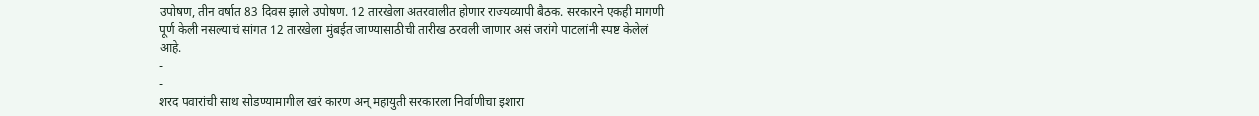उपोषण, तीन वर्षात 83 दिवस झाले उपोषण. 12 तारखेला अतरवालीत होणार राज्यव्यापी बैठक. सरकारने एकही मागणी पूर्ण केली नसल्याचं सांगत 12 तारखेला मुंबईत जाण्यासाठीची तारीख ठरवली जाणार असं जरांगे पाटलांनी स्पष्ट केलेलं आहे.
-
-
शरद पवारांची साथ सोडण्यामागील खरं कारण अन् महायुती सरकारला निर्वाणीचा इशारा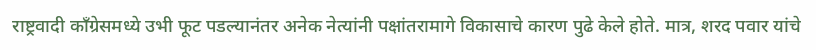राष्ट्रवादी काँग्रेसमध्ये उभी फूट पडल्यानंतर अनेक नेत्यांनी पक्षांतरामागे विकासाचे कारण पुढे केले होते. मात्र, शरद पवार यांचे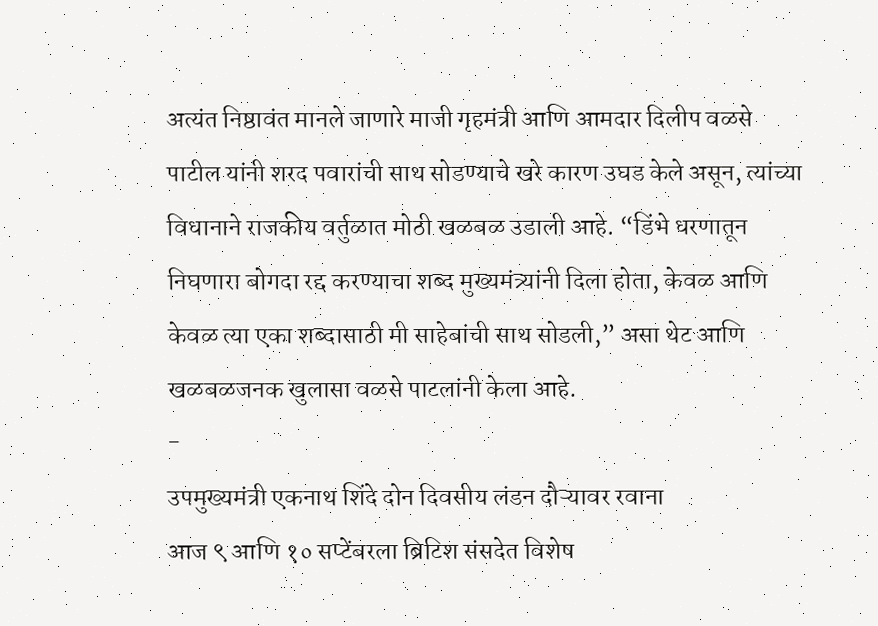अत्यंत निष्ठावंत मानले जाणारे माजी गृहमंत्री आणि आमदार दिलीप वळसे पाटील यांनी शरद पवारांची साथ सोडण्याचे खरे कारण उघड केले असून, त्यांच्या विधानाने राजकीय वर्तुळात मोठी खळबळ उडाली आहे. “डिंभे धरणातून निघणारा बोगदा रद्द करण्याचा शब्द मुख्यमंत्र्यांनी दिला होता, केवळ आणि केवळ त्या एका शब्दासाठी मी साहेबांची साथ सोडली,” असा थेट आणि खळबळजनक खुलासा वळसे पाटलांनी केला आहे.
-
उपमुख्यमंत्री एकनाथ शिंदे दोन दिवसीय लंडन दौऱ्यावर रवाना
आज ९ आणि १० सप्टेंबरला ब्रिटिश संसदेत विशेष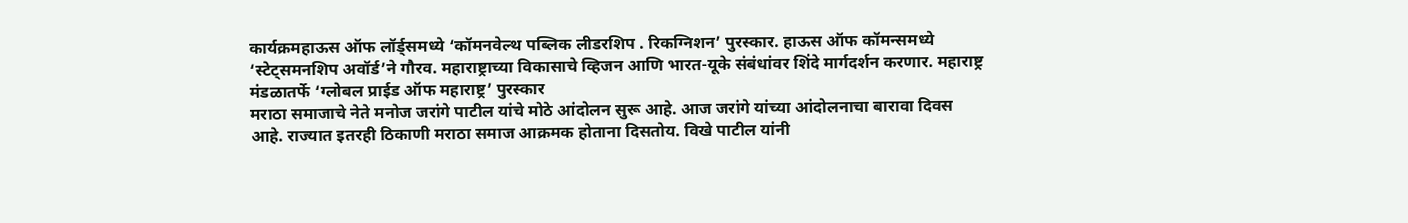कार्यक्रमहाऊस ऑफ लॉर्ड्समध्ये ‘कॉमनवेल्थ पब्लिक लीडरशिप . रिकग्निशन’ पुरस्कार. हाऊस ऑफ कॉमन्समध्ये ‘स्टेट्समनशिप अवॉर्ड’ने गौरव. महाराष्ट्राच्या विकासाचे व्हिजन आणि भारत-यूके संबंधांवर शिंदे मार्गदर्शन करणार. महाराष्ट्र मंडळातर्फे ‘ग्लोबल प्राईड ऑफ महाराष्ट्र’ पुरस्कार
मराठा समाजाचे नेते मनोज जरांगे पाटील यांचे मोठे आंदोलन सुरू आहे. आज जरांगे यांच्या आंदोलनाचा बारावा दिवस आहे. राज्यात इतरही ठिकाणी मराठा समाज आक्रमक होताना दिसतोय. विखे पाटील यांनी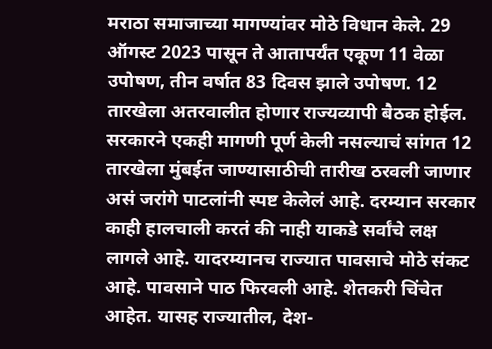मराठा समाजाच्या मागण्यांवर मोठे विधान केले. 29 ऑगस्ट 2023 पासून ते आतापर्यंत एकूण 11 वेळा उपोषण, तीन वर्षात 83 दिवस झाले उपोषण. 12 तारखेला अतरवालीत होणार राज्यव्यापी बैठक होईल. सरकारने एकही मागणी पूर्ण केली नसल्याचं सांगत 12 तारखेला मुंबईत जाण्यासाठीची तारीख ठरवली जाणार असं जरांगे पाटलांनी स्पष्ट केलेलं आहे. दरम्यान सरकार काही हालचाली करतं की नाही याकडे सर्वांचे लक्ष लागले आहे. यादरम्यानच राज्यात पावसाचे मोठे संकट आहे. पावसाने पाठ फिरवली आहे. शेतकरी चिंचेत आहेत. यासह राज्यातील, देश-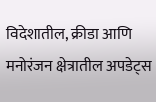विदेशातील, क्रीडा आणि मनोरंजन क्षेत्रातील अपडेट्स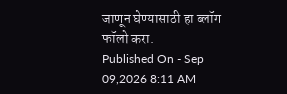जाणून घेण्यासाठी हा ब्लॉग फॉलो करा.
Published On - Sep 09,2026 8:11 AM